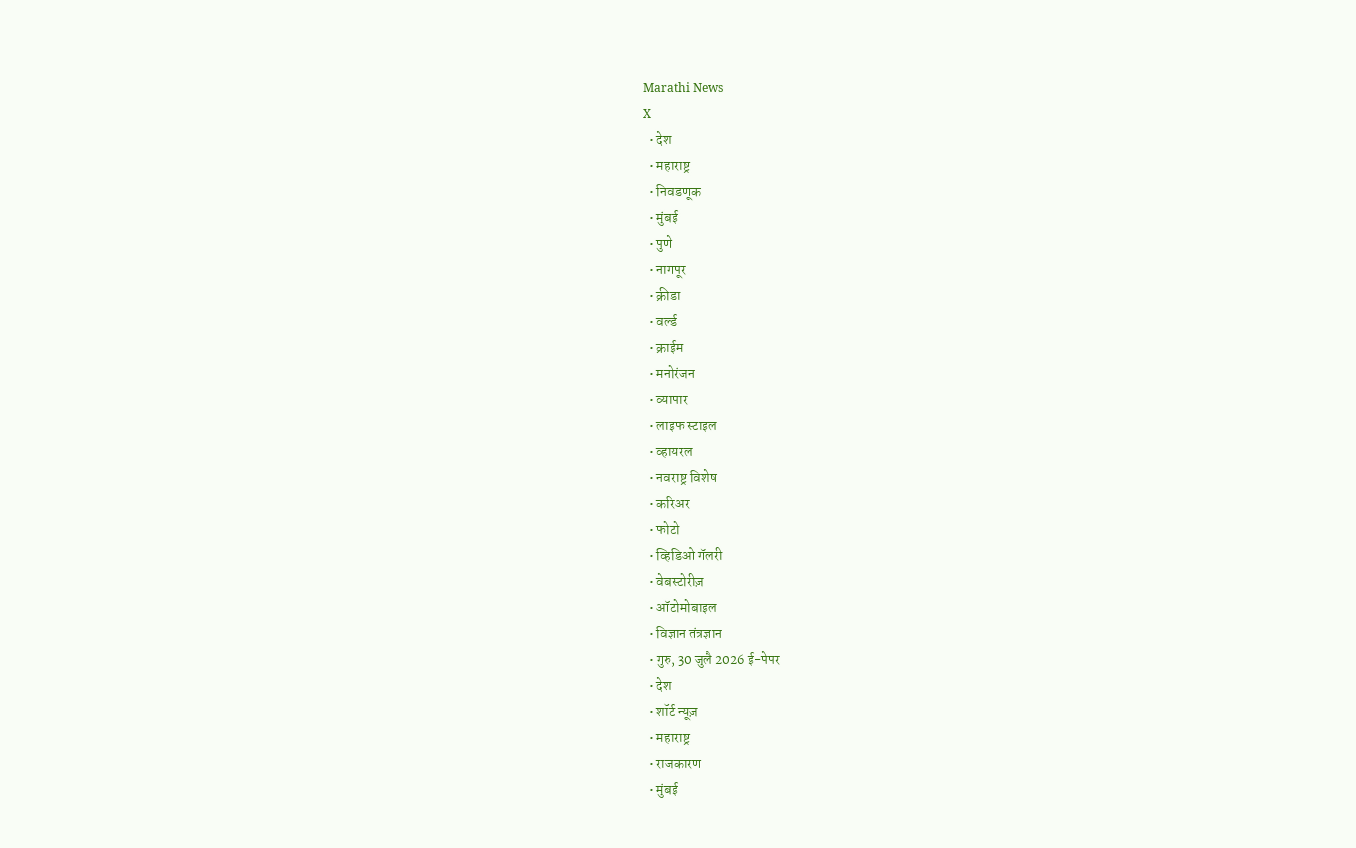Marathi News
X
  • देश
  • महाराष्ट्र
  • निवडणूक
  • मुंबई
  • पुणे
  • नागपूर
  • क्रीडा
  • वर्ल्ड
  • क्राईम
  • मनोरंजन
  • व्यापार
  • लाइफ स्टाइल
  • व्हायरल
  • नवराष्ट्र विशेष
  • करिअर
  • फोटो
  • व्हिडिओ गॅलरी
  • वेबस्टोरीज़
  • ऑटोमोबाइल
  • विज्ञान तंत्रज्ञान
  • गुरु, 30 जुलै 2026 ई-पेपर
  • देश
  • शॉर्ट न्यूज़
  • महाराष्ट्र
  • राजकारण
  • मुंबई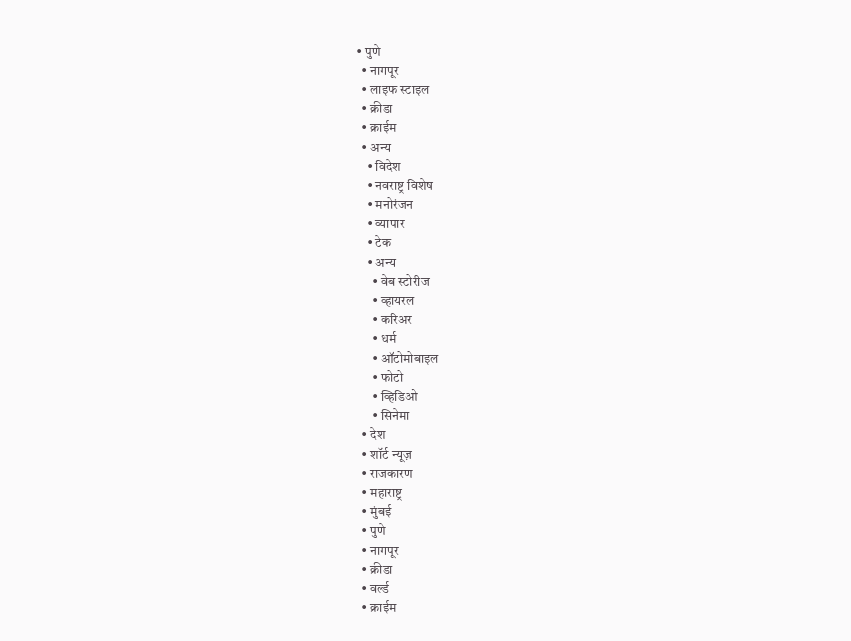• पुणे
  • नागपूर
  • लाइफ स्टाइल
  • क्रीडा
  • क्राईम
  • अन्य
    • विदेश
    • नवराष्ट्र विशेष
    • मनोरंजन
    • व्यापार
    • टेक
    • अन्य
      • वेब स्टोरीज
      • व्हायरल
      • करिअर
      • धर्म
      • ऑटोमोबाइल
      • फोटो
      • व्हिडिओ
      • सिनेमा
  • देश
  • शॉर्ट न्यूज़
  • राजकारण
  • महाराष्ट्र
  • मुंबई
  • पुणे
  • नागपूर
  • क्रीडा
  • वर्ल्ड
  • क्राईम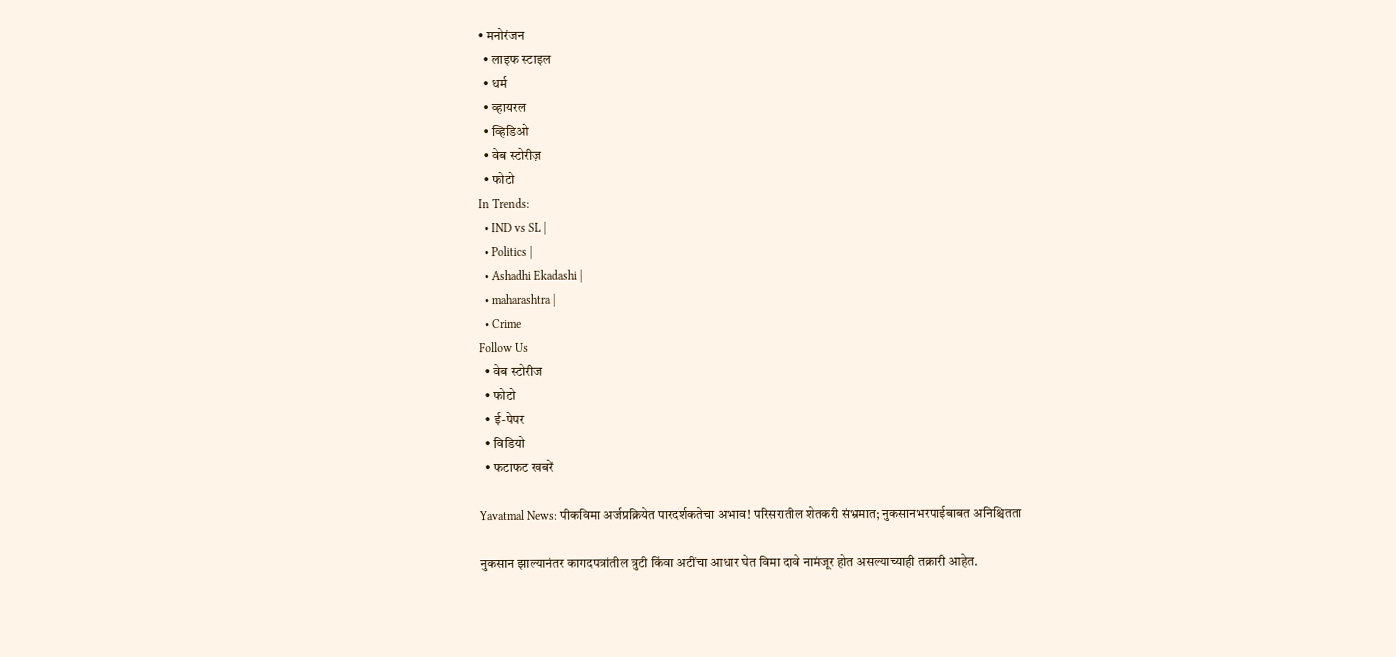• मनोरंजन
  • लाइफ स्टाइल
  • धर्म
  • व्हायरल
  • व्हिडिओ
  • वेब स्टोरीज़
  • फोटो
In Trends:
  • IND vs SL |
  • Politics |
  • Ashadhi Ekadashi |
  • maharashtra |
  • Crime
Follow Us
  • वेब स्टोरीज
  • फोटो
  • ई-पेपर
  • विडियो
  • फटाफट खबरें

Yavatmal News: पीकविमा अर्जप्रक्रियेत पारदर्शकतेचा अभाव! परिसरातील शेतकरी संभ्रमात; नुकसानभरपाईबाबत अनिश्चितता

नुकसान झाल्यानंतर कागदपत्रांतील त्रुटी किंवा अटींचा आधार घेत विमा दावे नामंजूर होत असल्याच्याही तक्रारी आहेत.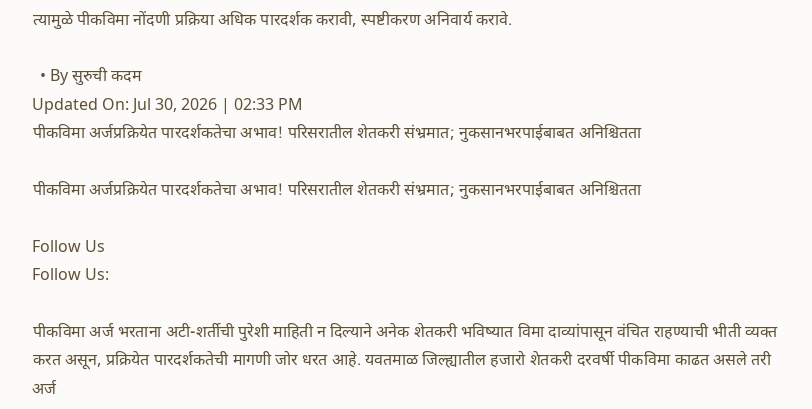त्यामुळे पीकविमा नोंदणी प्रक्रिया अधिक पारदर्शक करावी, स्पष्टीकरण अनिवार्य करावे.

  • By सुरुची कदम
Updated On: Jul 30, 2026 | 02:33 PM
पीकविमा अर्जप्रक्रियेत पारदर्शकतेचा अभाव! परिसरातील शेतकरी संभ्रमात; नुकसानभरपाईबाबत अनिश्चितता

पीकविमा अर्जप्रक्रियेत पारदर्शकतेचा अभाव! परिसरातील शेतकरी संभ्रमात; नुकसानभरपाईबाबत अनिश्चितता

Follow Us
Follow Us:

पीकविमा अर्ज भरताना अटी-शर्तीची पुरेशी माहिती न दिल्याने अनेक शेतकरी भविष्यात विमा दाव्यांपासून वंचित राहण्याची भीती व्यक्त करत असून, प्रक्रियेत पारदर्शकतेची मागणी जोर धरत आहे. यवतमाळ जिल्ह्यातील हजारो शेतकरी दरवर्षी पीकविमा काढत असले तरी अर्ज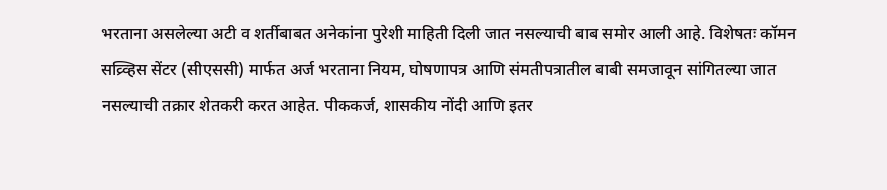भरताना असलेल्या अटी व शर्तीबाबत अनेकांना पुरेशी माहिती दिली जात नसल्याची बाब समोर आली आहे. विशेषतः कॉमन सव्र्व्हिस सेंटर (सीएससी) मार्फत अर्ज भरताना नियम, घोषणापत्र आणि संमतीपत्रातील बाबी समजावून सांगितल्या जात नसल्याची तक्रार शेतकरी करत आहेत. पीककर्ज, शासकीय नोंदी आणि इतर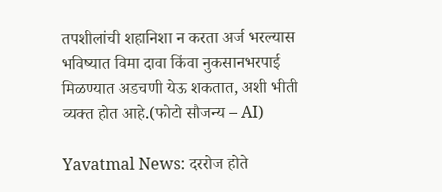तपशीलांची शहानिशा न करता अर्ज भरल्यास भविष्यात विमा दावा किंवा नुकसानभरपाई मिळण्यात अडचणी येऊ शकतात, अशी भीती व्यक्त होत आहे.(फोटो सौजन्य – AI)

Yavatmal News: दररोज होते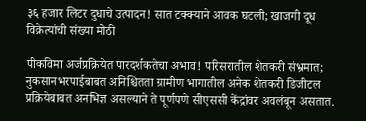३६ हजार लिटर दुधाचे उत्पादन! सात टक्क्याने आवक घटली; खाजगी दूध विक्रेत्यांची संख्या मोठी

पीकविमा अर्जप्रक्रियेत पारदर्शकतेचा अभाव! परिसरातील शेतकरी संभ्रमात; नुकसानभरपाईबाबत अनिश्चितता ग्रामीण भागातील अनेक शेतकरी डिजीटल प्रक्रियेबाबत अनभिज्ञ असल्याने ते पूर्णपणे सीएससी केंद्रांवर अवलंबून असतात.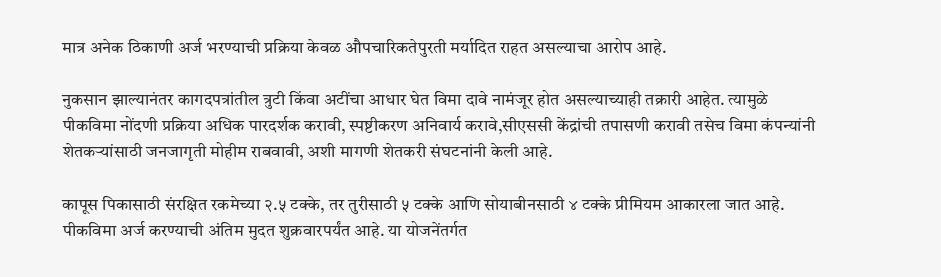मात्र अनेक ठिकाणी अर्ज भरण्याची प्रक्रिया केवळ औपचारिकतेपुरती मर्यादित राहत असल्याचा आरोप आहे.

नुकसान झाल्यानंतर कागदपत्रांतील त्रुटी किंवा अटींचा आधार घेत विमा दावे नामंजूर होत असल्याच्याही तक्रारी आहेत. त्यामुळे पीकविमा नोंदणी प्रक्रिया अधिक पारदर्शक करावी, स्पष्टीकरण अनिवार्य करावे,सीएससी केंद्रांची तपासणी करावी तसेच विमा कंपन्यांनी शेतकऱ्यांसाठी जनजागृती मोहीम राबवावी, अशी मागणी शेतकरी संघटनांनी केली आहे.

कापूस पिकासाठी संरक्षित रकमेच्या २.५ टक्के, तर तुरीसाठी ५ टक्के आणि सोयाबीनसाठी ४ टक्के प्रीमियम आकारला जात आहे. पीकविमा अर्ज करण्याची अंतिम मुदत शुक्रवारपर्यंत आहे. या योजनेंतर्गत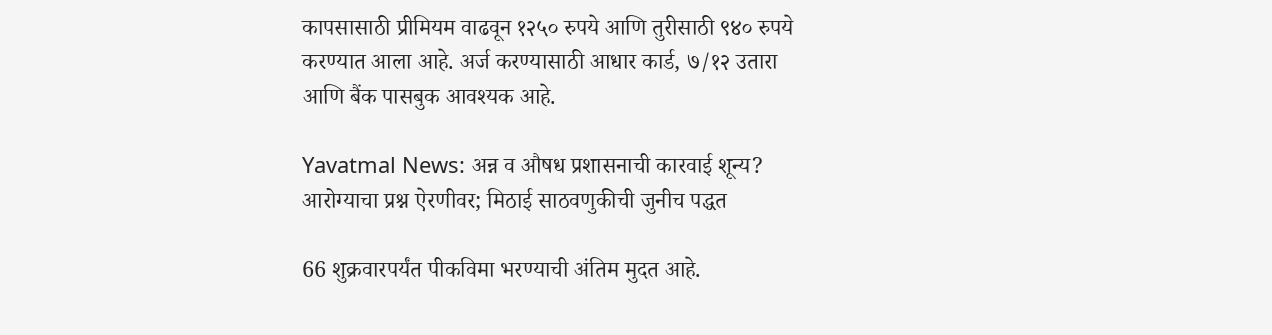कापसासाठी प्रीमियम वाढवून १२५० रुपये आणि तुरीसाठी ९४० रुपये करण्यात आला आहे. अर्ज करण्यासाठी आधार कार्ड, ७/१२ उतारा आणि बैंक पासबुक आवश्यक आहे.

Yavatmal News: अन्न व औषध प्रशासनाची कारवाई शून्य? आरोग्याचा प्रश्न ऐरणीवर; मिठाई साठवणुकीची जुनीच पद्धत

66 शुक्रवारपर्यंत पीकविमा भरण्याची अंतिम मुदत आहे.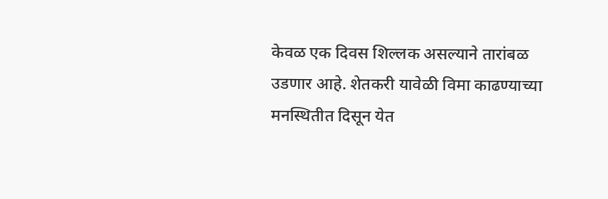केवळ एक दिवस शिल्लक असल्याने तारांबळ उडणार आहे. शेतकरी यावेळी विमा काढण्याच्या मनस्थितीत दिसून येत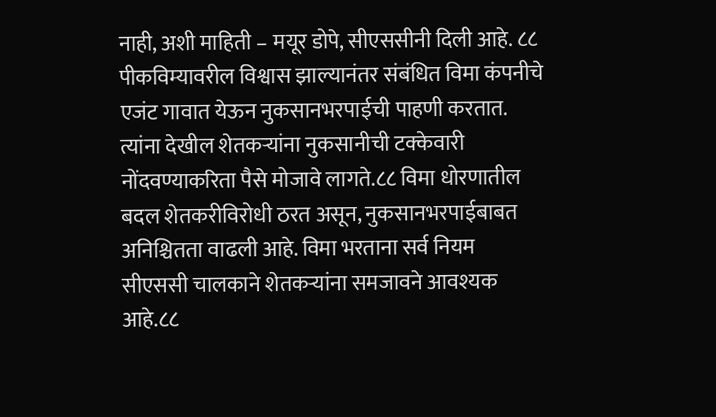नाही, अशी माहिती – मयूर डोपे, सीएससीनी दिली आहे. ८८ पीकविम्यावरील विश्वास झाल्यानंतर संबंधित विमा कंपनीचे एजंट गावात येऊन नुकसानभरपाईची पाहणी करतात. त्यांना देखील शेतकऱ्यांना नुकसानीची टक्केवारी नोंदवण्याकरिता पैसे मोजावे लागते.८८ विमा धोरणातील बदल शेतकरीविरोधी ठरत असून, नुकसानभरपाईबाबत अनिश्चितता वाढली आहे. विमा भरताना सर्व नियम सीएससी चालकाने शेतकऱ्यांना समजावने आवश्यक आहे.८८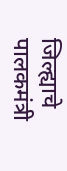जिल्ह्याचे पालकमंत्री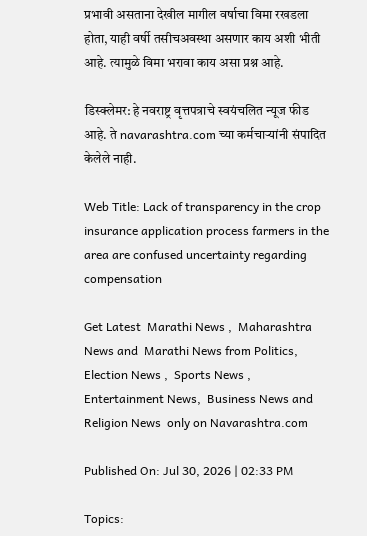प्रभावी असताना देखील मागील वर्षाचा विमा रखडला होता, याही वर्षी तसीचअवस्था असणार काय अशी भीती आहे. त्यामुळे विमा भरावा काय असा प्रश्न आहे.

डिस्क्लेमर: हे नवराष्ट्र वृत्तपत्राचे स्वयंचलित न्यूज फीड आहे. ते navarashtra.com च्या कर्मचाऱ्यांनी संपादित केलेले नाही.

Web Title: Lack of transparency in the crop insurance application process farmers in the area are confused uncertainty regarding compensation

Get Latest  Marathi News ,  Maharashtra News and  Marathi News from Politics,  Election News ,  Sports News ,  Entertainment News,  Business News and   Religion News  only on Navarashtra.com

Published On: Jul 30, 2026 | 02:33 PM

Topics: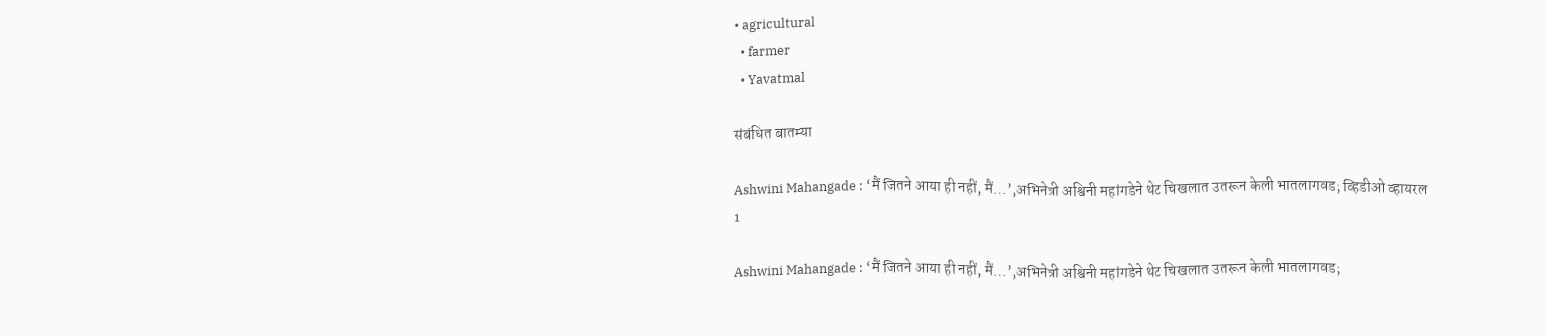• agricultural
  • farmer
  • Yavatmal

संबंधित बातम्या

Ashwini Mahangade : ‘मैं जितने आया ही नहीं, मैं…’,अभिनेत्री अश्विनी महांगडेने थेट चिखलात उतरून केली भातलागवड; व्हिडीओ व्हायरल
1

Ashwini Mahangade : ‘मैं जितने आया ही नहीं, मैं…’,अभिनेत्री अश्विनी महांगडेने थेट चिखलात उतरून केली भातलागवड;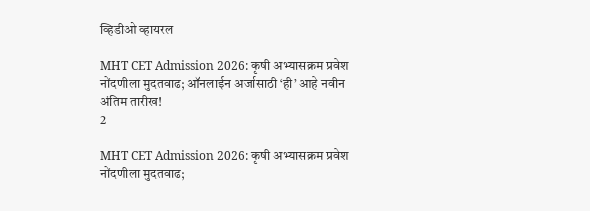व्हिडीओ व्हायरल

MHT CET Admission 2026: कृषी अभ्यासक्रम प्रवेश नोंदणीला मुदतवाढ; ऑनलाईन अर्जासाठी ‘ही’ आहे नवीन अंतिम तारीख!
2

MHT CET Admission 2026: कृषी अभ्यासक्रम प्रवेश नोंदणीला मुदतवाढ;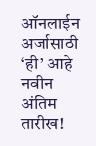ऑनलाईन अर्जासाठी ‘ही’ आहे नवीन अंतिम तारीख!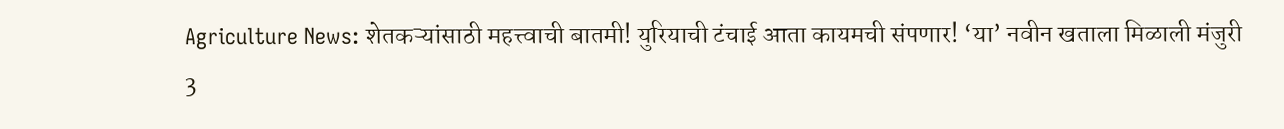Agriculture News: शेतकऱ्यांसाठी महत्त्वाची बातमी! युरियाची टंचाई आता कायमची संपणार! ‘या’ नवीन खताला मिळाली मंजुरी
3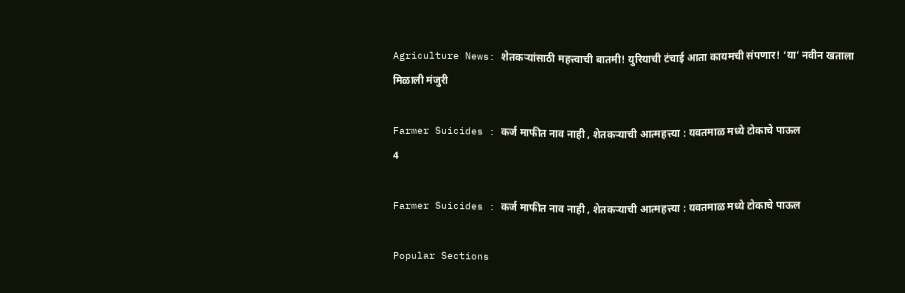Agriculture News: शेतकऱ्यांसाठी महत्त्वाची बातमी! युरियाची टंचाई आता कायमची संपणार! ‘या’ नवीन खताला मिळाली मंजुरी

Farmer Suicides : कर्ज माफीत नाव नाही , शेतकऱ्याची आत्महत्त्या : यवतमाळ मध्ये टोकाचे पाऊल
4

Farmer Suicides : कर्ज माफीत नाव नाही , शेतकऱ्याची आत्महत्त्या : यवतमाळ मध्ये टोकाचे पाऊल

Popular Sections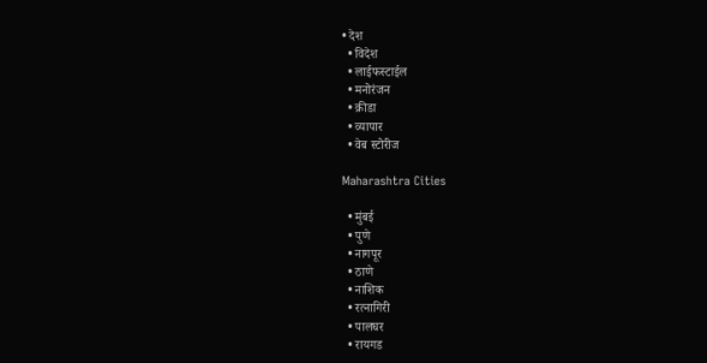• देश
  • विदेश
  • लाईफस्टाईल
  • मनोरंजन
  • क्रीडा
  • व्यापार
  • वेब स्टोरीज

Maharashtra Cities

  • मुंबई
  • पुणे
  • नागपूर
  • ठाणे
  • नाशिक
  • रत्नागिरी
  • पालघर
  • रायगड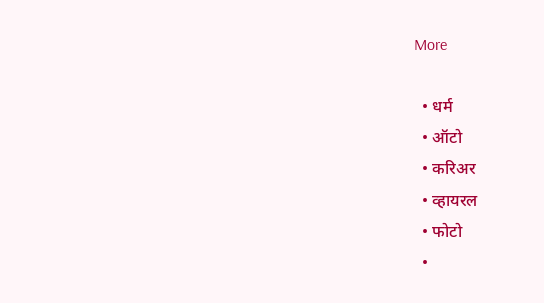More

  • धर्म
  • ऑटो
  • करिअर
  • व्हायरल
  • फोटो
  •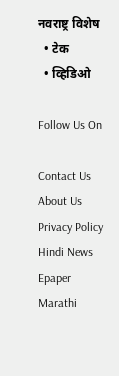नवराष्ट्र विशेष
  • टेक
  • व्हिडिओ

Follow Us On

Contact Us About Us Privacy Policy
Hindi News Epaper Marathi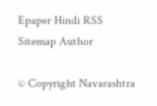Epaper Hindi RSS Sitemap Author

© Copyright Navarashtra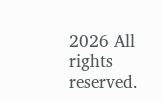2026 All rights reserved.